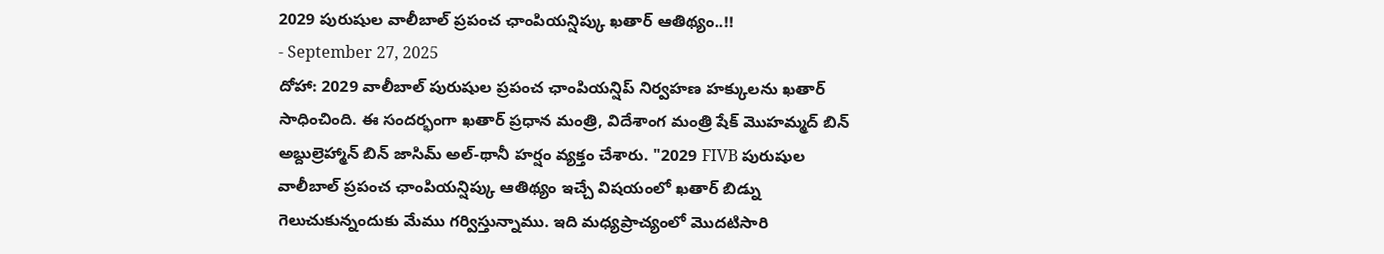2029 పురుషుల వాలీబాల్ ప్రపంచ ఛాంపియన్షిప్కు ఖతార్ ఆతిథ్యం..!!
- September 27, 2025
దోహా: 2029 వాలీబాల్ పురుషుల ప్రపంచ ఛాంపియన్షిప్ నిర్వహణ హక్కులను ఖతార్ సాధించింది. ఈ సందర్భంగా ఖతార్ ప్రధాన మంత్రి, విదేశాంగ మంత్రి షేక్ మొహమ్మద్ బిన్ అబ్దుల్రెహ్మాన్ బిన్ జాసిమ్ అల్-థానీ హర్షం వ్యక్తం చేశారు. "2029 FIVB పురుషుల వాలీబాల్ ప్రపంచ ఛాంపియన్షిప్కు ఆతిథ్యం ఇచ్చే విషయంలో ఖతార్ బిడ్ను గెలుచుకున్నందుకు మేము గర్విస్తున్నాము. ఇది మధ్యప్రాచ్యంలో మొదటిసారి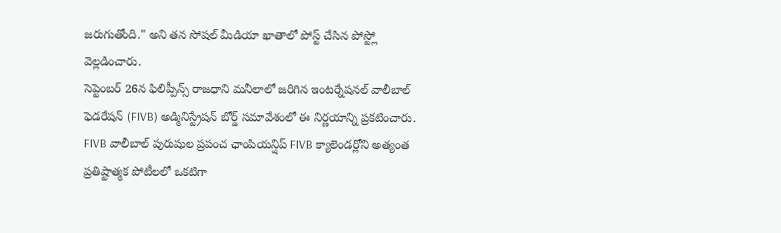జరుగుతోంది." అని తన సోషల్ మీడియా ఖాతాలో పోస్ట్ చేసిన పోస్ట్లో వెల్లడించారు.
సెప్టెంబర్ 26న ఫిలిప్పీన్స్ రాజధాని మనీలాలో జరిగిన ఇంటర్నేషనల్ వాలీబాల్ ఫెడరేషన్ (FIVB) అడ్మినిస్ట్రేషన్ బోర్డ్ సమావేశంలో ఈ నిర్ణయాన్ని ప్రకటించారు. FIVB వాలీబాల్ పురుషుల ప్రపంచ ఛాంపియన్షిప్ FIVB క్యాలెండర్లోని అత్యంత ప్రతిష్టాత్మక పోటీలలో ఒకటిగా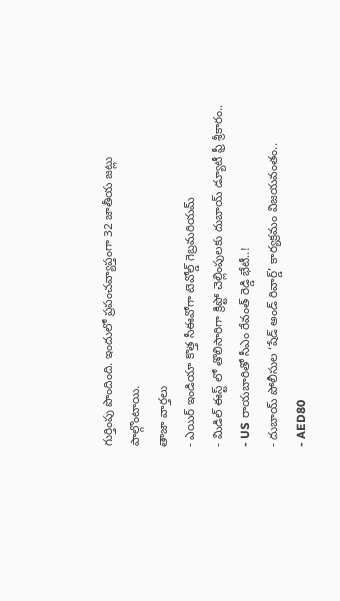గుర్తింపు పొందింది. ఇందులో ప్రపంచవ్యాప్తంగా 32 జాతీయ జట్లు పాల్గొంటాయి.
తాజా వార్తలు
- ఎయిర్ ఇండియా కొత్త సీఈవోగా టెవోల్డ్ గెబ్రమరియమ్
- మిడిల్ ఈస్ట్ లో తొలిసారిగా క్రిప్టో చెల్లింపులకు దుబాయ్ డ్యూటీ ఫ్రీ శ్రీకారం..
- US రాయబారితో సీఎం రేవంత్ రెడ్డి భేటీ..!
- దుబాయ్ పోలీసుల ‘షేడ్ అండ్ రివార్డ్’ కార్యక్రమం విజయవంతం..
- AED80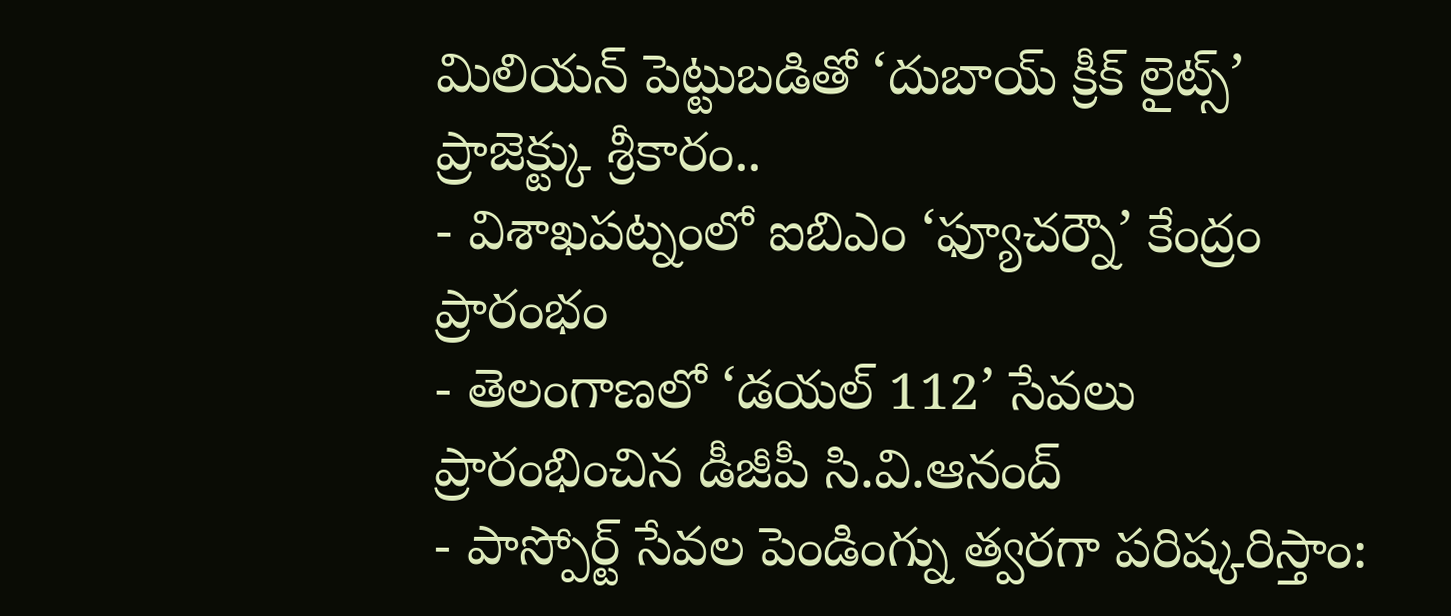మిలియన్ పెట్టుబడితో ‘దుబాయ్ క్రీక్ లైట్స్’ ప్రాజెక్ట్కు శ్రీకారం..
- విశాఖపట్నంలో ఐబిఎం ‘ఫ్యూచర్నౌ’ కేంద్రం ప్రారంభం
- తెలంగాణలో ‘డయల్ 112’ సేవలు ప్రారంభించిన డీజీపీ సి.వి.ఆనంద్
- పాస్పోర్ట్ సేవల పెండింగ్ను త్వరగా పరిష్కరిస్తాం: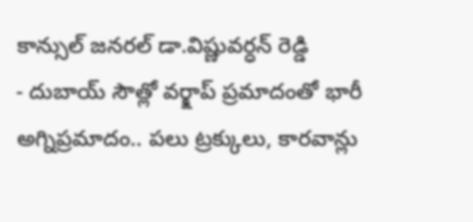కాన్సుల్ జనరల్ డా.విష్ణువర్ధన్ రెడ్డి
- దుబాయ్ సౌత్లో వర్క్షాప్ ప్రమాదంతో భారీ అగ్నిప్రమాదం.. పలు ట్రక్కులు, కారవాన్లు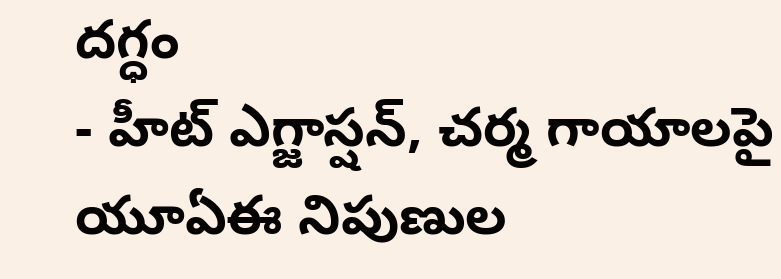దగ్ధం
- హీట్ ఎగ్జాస్షన్, చర్మ గాయాలపై యూఏఈ నిపుణుల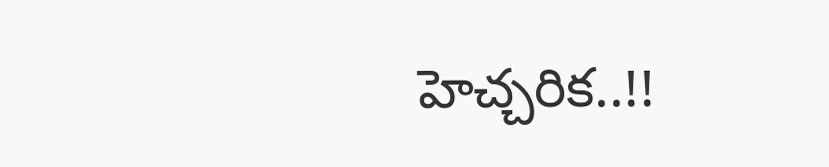హెచ్చరిక..!!